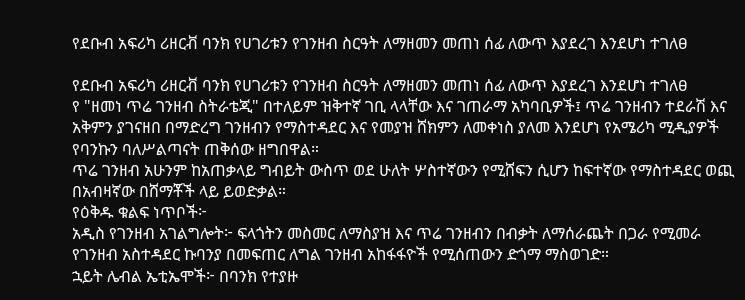የደቡብ አፍሪካ ሪዘርቭ ባንክ የሀገሪቱን የገንዘብ ስርዓት ለማዘመን መጠነ ሰፊ ለውጥ እያደረገ እንደሆነ ተገለፀ

የደቡብ አፍሪካ ሪዘርቭ ባንክ የሀገሪቱን የገንዘብ ስርዓት ለማዘመን መጠነ ሰፊ ለውጥ እያደረገ እንደሆነ ተገለፀ
የ "ዘመነ ጥሬ ገንዘብ ስትራቴጂ" በተለይም ዝቅተኛ ገቢ ላላቸው እና ገጠራማ አካባቢዎች፤ ጥሬ ገንዘብን ተደራሽ እና አቅምን ያገናዘበ በማድረግ ገንዘብን የማስተዳደር እና የመያዝ ሸክምን ለመቀነስ ያለመ እንደሆነ የአሜሪካ ሚዲያዎች የባንኩን ባለሥልጣናት ጠቅሰው ዘግበዋል።
ጥሬ ገንዘብ አሁንም ከአጠቃላይ ግብይት ውስጥ ወደ ሁለት ሦስተኛውን የሚሸፍን ሲሆን ከፍተኛው የማስተዳደር ወጪ በአብዛኛው በሸማቾች ላይ ይወድቃል።
የዕቅዱ ቁልፍ ነጥቦች፦
አዲስ የገንዘብ አገልግሎት፦ ፍላጎትን መስመር ለማስያዝ እና ጥሬ ገንዘብን በብቃት ለማሰራጨት በጋራ የሚመራ የገንዘብ አስተዳደር ኩባንያ በመፍጠር ለግል ገንዘብ አከፋፋዮች የሚሰጠውን ድጎማ ማስወገድ።
ኋይት ሌብል ኤቲኤሞች፦ በባንክ የተያዙ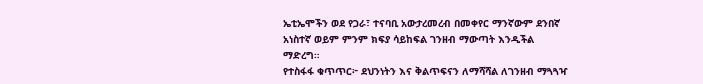ኤቲኤሞችን ወደ የጋራ፣ ተናባቢ አውታረመረብ በመቀየር ማንኛውም ደንበኛ አነስተኛ ወይም ምንም ክፍያ ሳይከፍል ገንዘብ ማውጣት እንዲችል ማድረግ።
የተስፋፋ ቁጥጥር፦ ደህንነትን እና ቅልጥፍናን ለማሻሻል ለገንዘብ ማጓጓዣ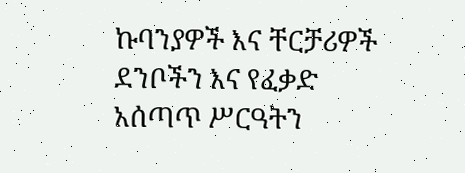ኩባንያዎች እና ቸርቻሪዎች ደንቦችን እና የፈቃድ አሰጣጥ ሥርዓትን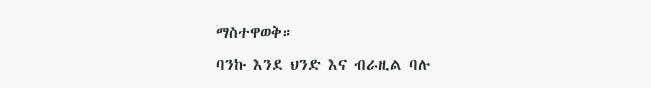ማስተዋወቅ።
ባንኩ እንደ ህንድ እና ብራዚል ባሉ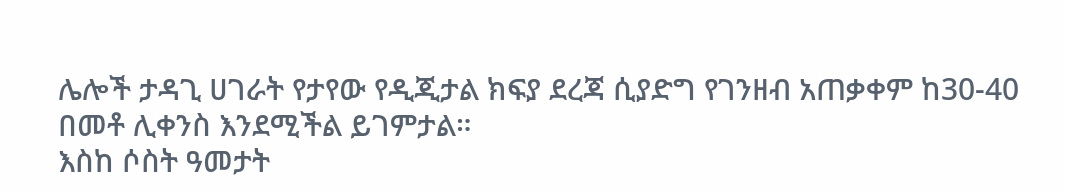ሌሎች ታዳጊ ሀገራት የታየው የዲጂታል ክፍያ ደረጃ ሲያድግ የገንዘብ አጠቃቀም ከ30-40 በመቶ ሊቀንስ እንደሚችል ይገምታል።
እስከ ሶስት ዓመታት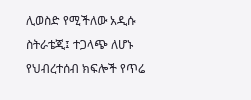ሊወስድ የሚችለው አዲሱ ስትራቴጂ፤ ተጋላጭ ለሆኑ የህብረተሰብ ክፍሎች የጥሬ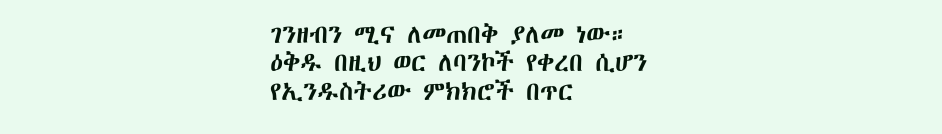ገንዘብን ሚና ለመጠበቅ ያለመ ነው።
ዕቅዱ በዚህ ወር ለባንኮች የቀረበ ሲሆን የኢንዱስትሪው ምክክሮች በጥር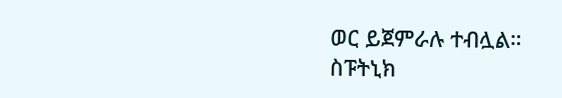ወር ይጀምራሉ ተብሏል።
ስፑትኒክ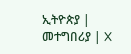ኢትዮጵያ | መተግበሪያ | X